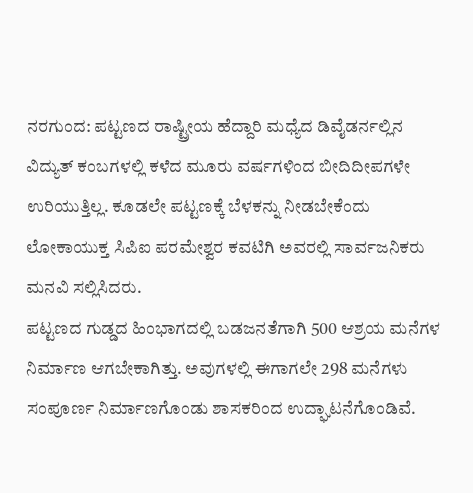ನರಗುಂದ: ಪಟ್ಟಣದ ರಾಷ್ಟ್ರೀಯ ಹೆದ್ದಾರಿ ಮಧ್ಯೆದ ಡಿವೈಡರ್ನಲ್ಲಿನ ವಿದ್ಯುತ್ ಕಂಬಗಳಲ್ಲಿ ಕಳೆದ ಮೂರು ವರ್ಷಗಳಿಂದ ಬೀದಿದೀಪಗಳೇ ಉರಿಯುತ್ತಿಲ್ಲ. ಕೂಡಲೇ ಪಟ್ಟಣಕ್ಕೆ ಬೆಳಕನ್ನು ನೀಡಬೇಕೆಂದು ಲೋಕಾಯುಕ್ತ ಸಿಪಿಐ ಪರಮೇಶ್ವರ ಕವಟಿಗಿ ಅವರಲ್ಲಿ ಸಾರ್ವಜನಿಕರು ಮನವಿ ಸಲ್ಲಿಸಿದರು.
ಪಟ್ಟಣದ ಗುಡ್ಡದ ಹಿಂಭಾಗದಲ್ಲಿ ಬಡಜನತೆಗಾಗಿ 500 ಆಶ್ರಯ ಮನೆಗಳ ನಿರ್ಮಾಣ ಆಗಬೇಕಾಗಿತ್ತು. ಅವುಗಳಲ್ಲಿ ಈಗಾಗಲೇ 298 ಮನೆಗಳು ಸಂಪೂರ್ಣ ನಿರ್ಮಾಣಗೊಂಡು ಶಾಸಕರಿಂದ ಉದ್ಘಾಟನೆಗೊಂಡಿವೆ.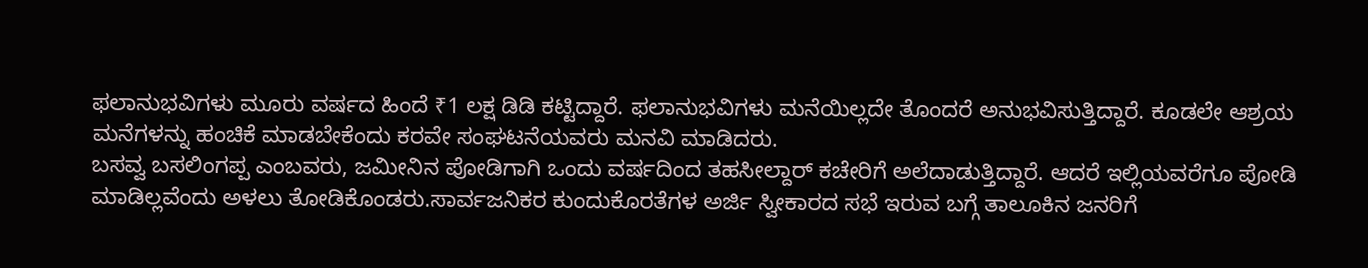ಫಲಾನುಭವಿಗಳು ಮೂರು ವರ್ಷದ ಹಿಂದೆ ₹1 ಲಕ್ಷ ಡಿಡಿ ಕಟ್ಟಿದ್ದಾರೆ. ಫಲಾನುಭವಿಗಳು ಮನೆಯಿಲ್ಲದೇ ತೊಂದರೆ ಅನುಭವಿಸುತ್ತಿದ್ದಾರೆ. ಕೂಡಲೇ ಆಶ್ರಯ ಮನೆಗಳನ್ನು ಹಂಚಿಕೆ ಮಾಡಬೇಕೆಂದು ಕರವೇ ಸಂಘಟನೆಯವರು ಮನವಿ ಮಾಡಿದರು.
ಬಸವ್ವ ಬಸಲಿಂಗಪ್ಪ ಎಂಬವರು, ಜಮೀನಿನ ಪೋಡಿಗಾಗಿ ಒಂದು ವರ್ಷದಿಂದ ತಹಸೀಲ್ದಾರ್ ಕಚೇರಿಗೆ ಅಲೆದಾಡುತ್ತಿದ್ದಾರೆ. ಆದರೆ ಇಲ್ಲಿಯವರೆಗೂ ಪೋಡಿ ಮಾಡಿಲ್ಲವೆಂದು ಅಳಲು ತೋಡಿಕೊಂಡರು.ಸಾರ್ವಜನಿಕರ ಕುಂದುಕೊರತೆಗಳ ಅರ್ಜಿ ಸ್ವೀಕಾರದ ಸಭೆ ಇರುವ ಬಗ್ಗೆ ತಾಲೂಕಿನ ಜನರಿಗೆ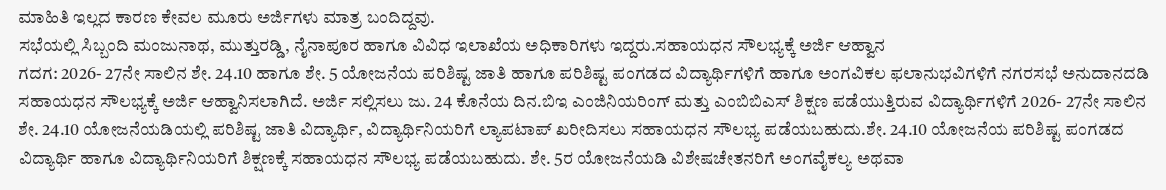ಮಾಹಿತಿ ಇಲ್ಲದ ಕಾರಣ ಕೇವಲ ಮೂರು ಅರ್ಜಿಗಳು ಮಾತ್ರ ಬಂದಿದ್ದವು.
ಸಭೆಯಲ್ಲಿ ಸಿಬ್ಬಂದಿ ಮಂಜುನಾಥ, ಮುತ್ತುರಡ್ಡಿ, ನೈನಾಪೂರ ಹಾಗೂ ವಿವಿಧ ಇಲಾಖೆಯ ಅಧಿಕಾರಿಗಳು ಇದ್ದರು.ಸಹಾಯಧನ ಸೌಲಭ್ಯಕ್ಕೆ ಅರ್ಜಿ ಆಹ್ವಾನ
ಗದಗ: 2026- 27ನೇ ಸಾಲಿನ ಶೇ. 24.10 ಹಾಗೂ ಶೇ. 5 ಯೋಜನೆಯ ಪರಿಶಿಷ್ಟ ಜಾತಿ ಹಾಗೂ ಪರಿಶಿಷ್ಟ ಪಂಗಡದ ವಿದ್ಯಾರ್ಥಿಗಳಿಗೆ ಹಾಗೂ ಅಂಗವಿಕಲ ಫಲಾನುಭವಿಗಳಿಗೆ ನಗರಸಭೆ ಅನುದಾನದಡಿ ಸಹಾಯಧನ ಸೌಲಭ್ಯಕ್ಕೆ ಅರ್ಜಿ ಆಹ್ವಾನಿಸಲಾಗಿದೆ. ಅರ್ಜಿ ಸಲ್ಲಿಸಲು ಜು. 24 ಕೊನೆಯ ದಿನ.ಬಿಇ ಎಂಜಿನಿಯರಿಂಗ್ ಮತ್ತು ಎಂಬಿಬಿಎಸ್ ಶಿಕ್ಷಣ ಪಡೆಯುತ್ತಿರುವ ವಿದ್ಯಾರ್ಥಿಗಳಿಗೆ 2026- 27ನೇ ಸಾಲಿನ ಶೇ. 24.10 ಯೋಜನೆಯಡಿಯಲ್ಲಿ ಪರಿಶಿಷ್ಟ ಜಾತಿ ವಿದ್ಯಾರ್ಥಿ, ವಿದ್ಯಾರ್ಥಿನಿಯರಿಗೆ ಲ್ಯಾಪಟಾಪ್ ಖರೀದಿಸಲು ಸಹಾಯಧನ ಸೌಲಭ್ಯ ಪಡೆಯಬಹುದು.ಶೇ. 24.10 ಯೋಜನೆಯ ಪರಿಶಿಷ್ಟ ಪಂಗಡದ ವಿದ್ಯಾರ್ಥಿ ಹಾಗೂ ವಿದ್ಯಾರ್ಥಿನಿಯರಿಗೆ ಶಿಕ್ಷಣಕ್ಕೆ ಸಹಾಯಧನ ಸೌಲಭ್ಯ ಪಡೆಯಬಹುದು. ಶೇ. 5ರ ಯೋಜನೆಯಡಿ ವಿಶೇಷಚೇತನರಿಗೆ ಅಂಗವೈಕಲ್ಯ ಅಥವಾ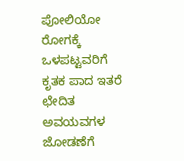ಪೋಲಿಯೋ ರೋಗಕ್ಕೆ ಒಳಪಟ್ಟವರಿಗೆ ಕೃತಕ ಪಾದ ಇತರೆ ಛೇದಿತ ಅವಯವಗಳ ಜೋಡಣೆಗೆ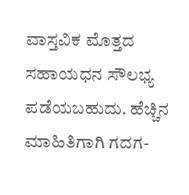ವಾಸ್ತವಿಕ ಮೊತ್ತದ ಸಹಾಯಧನ ಸೌಲಭ್ಯ ಪಡೆಯಬಹುದು. ಹೆಚ್ಚಿನ ಮಾಹಿತಿಗಾಗಿ ಗದಗ-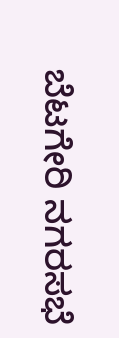ಬೆಟಗೇರಿ ನಗರಸಭೆ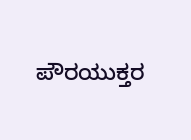ಪೌರಯುಕ್ತರ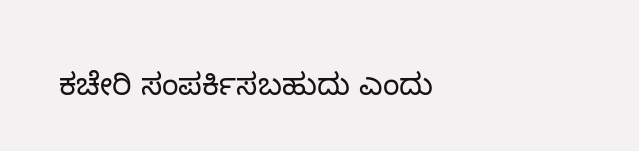ಕಚೇರಿ ಸಂಪರ್ಕಿಸಬಹುದು ಎಂದು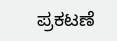ಪ್ರಕಟಣೆ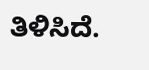ತಿಳಿಸಿದೆ.